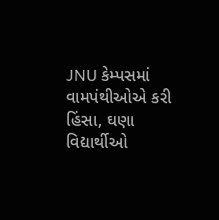JNU કેમ્પસમાં વામપંથીઓએ કરી હિંસા, ઘણા વિદ્યાર્થીઓ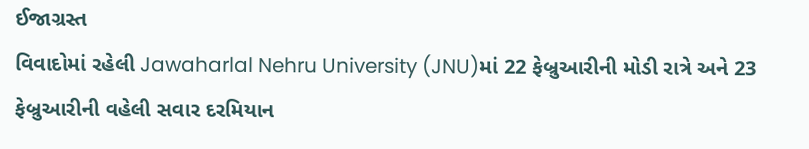ઈજાગ્રસ્ત
વિવાદોમાં રહેલી Jawaharlal Nehru University (JNU)માં 22 ફેબ્રુઆરીની મોડી રાત્રે અને 23 ફેબ્રુઆરીની વહેલી સવાર દરમિયાન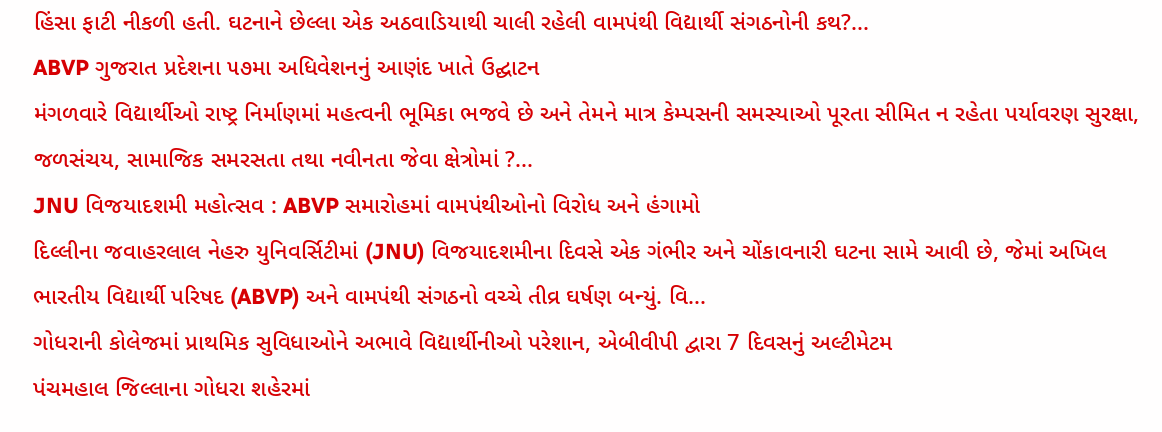હિંસા ફાટી નીકળી હતી. ઘટનાને છેલ્લા એક અઠવાડિયાથી ચાલી રહેલી વામપંથી વિદ્યાર્થી સંગઠનોની કથ?...
ABVP ગુજરાત પ્રદેશના ૫૭મા અધિવેશનનું આણંદ ખાતે ઉદ્ઘાટન
મંગળવારે વિદ્યાર્થીઓ રાષ્ટ્ર નિર્માણમાં મહત્વની ભૂમિકા ભજવે છે અને તેમને માત્ર કેમ્પસની સમસ્યાઓ પૂરતા સીમિત ન રહેતા પર્યાવરણ સુરક્ષા, જળસંચય, સામાજિક સમરસતા તથા નવીનતા જેવા ક્ષેત્રોમાં ?...
JNU વિજયાદશમી મહોત્સવ : ABVP સમારોહમાં વામપંથીઓનો વિરોધ અને હંગામો
દિલ્લીના જવાહરલાલ નેહરુ યુનિવર્સિટીમાં (JNU) વિજયાદશમીના દિવસે એક ગંભીર અને ચોંકાવનારી ઘટના સામે આવી છે, જેમાં અખિલ ભારતીય વિદ્યાર્થી પરિષદ (ABVP) અને વામપંથી સંગઠનો વચ્ચે તીવ્ર ઘર્ષણ બન્યું. વિ...
ગોધરાની કોલેજમાં પ્રાથમિક સુવિધાઓને અભાવે વિદ્યાર્થીનીઓ પરેશાન, એબીવીપી દ્વારા 7 દિવસનું અલ્ટીમેટમ
પંચમહાલ જિલ્લાના ગોધરા શહેરમાં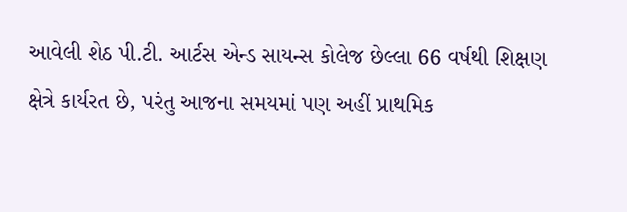આવેલી શેઠ પી.ટી. આર્ટસ એન્ડ સાયન્સ કોલેજ છેલ્લા 66 વર્ષથી શિક્ષણ ક્ષેત્રે કાર્યરત છે, પરંતુ આજના સમયમાં પણ અહીં પ્રાથમિક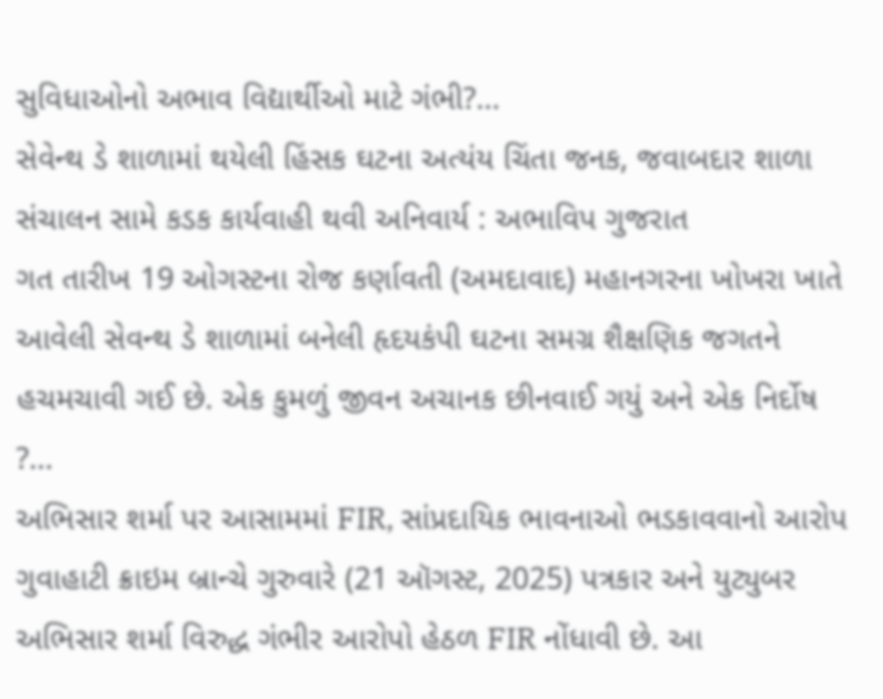સુવિધાઓનો અભાવ વિદ્યાર્થીઓ માટે ગંભી?...
સેવેન્થ ડે શાળામાં થયેલી હિંસક ઘટના અત્યંય ચિંતા જનક, જવાબદાર શાળા સંચાલન સામે કડક કાર્યવાહી થવી અનિવાર્ય : અભાવિપ ગુજરાત
ગત તારીખ 19 ઓગસ્ટના રોજ કર્ણાવતી (અમદાવાદ) મહાનગરના ખોખરા ખાતે આવેલી સેવન્થ ડે શાળામાં બનેલી હૃદયકંપી ઘટના સમગ્ર શૈક્ષણિક જગતને હચમચાવી ગઈ છે. એક કુમળું જીવન અચાનક છીનવાઈ ગયું અને એક નિર્દોષ ?...
અભિસાર શર્મા પર આસામમાં FIR, સાંપ્રદાયિક ભાવનાઓ ભડકાવવાનો આરોપ
ગુવાહાટી ક્રાઇમ બ્રાન્ચે ગુરુવારે (21 ઑગસ્ટ, 2025) પત્રકાર અને યુટ્યુબર અભિસાર શર્મા વિરુદ્ધ ગંભીર આરોપો હેઠળ FIR નોંધાવી છે. આ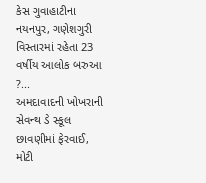કેસ ગુવાહાટીના નયનપુર, ગણેશગુરી વિસ્તારમાં રહેતા 23 વર્ષીય આલોક બરુઆ ?...
અમદાવાદની ખોખરાની સેવન્થ ડે સ્કૂલ છાવણીમાં ફેરવાઈ, મોટી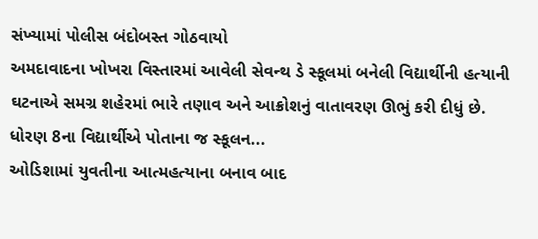સંખ્યામાં પોલીસ બંદોબસ્ત ગોઠવાયો
અમદાવાદના ખોખરા વિસ્તારમાં આવેલી સેવન્થ ડે સ્કૂલમાં બનેલી વિદ્યાર્થીની હત્યાની ઘટનાએ સમગ્ર શહેરમાં ભારે તણાવ અને આક્રોશનું વાતાવરણ ઊભું કરી દીધું છે. ધોરણ 8ના વિદ્યાર્થીએ પોતાના જ સ્કૂલન...
ઓડિશામાં યુવતીના આત્મહત્યાના બનાવ બાદ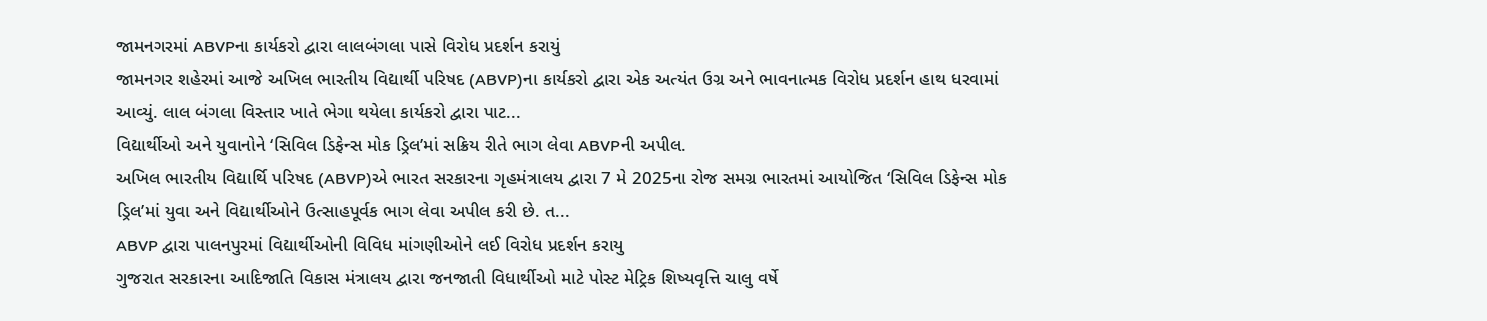જામનગરમાં ABVPના કાર્યકરો દ્વારા લાલબંગલા પાસે વિરોધ પ્રદર્શન કરાયું
જામનગર શહેરમાં આજે અખિલ ભારતીય વિદ્યાર્થી પરિષદ (ABVP)ના કાર્યકરો દ્વારા એક અત્યંત ઉગ્ર અને ભાવનાત્મક વિરોધ પ્રદર્શન હાથ ધરવામાં આવ્યું. લાલ બંગલા વિસ્તાર ખાતે ભેગા થયેલા કાર્યકરો દ્વારા પાટ...
વિદ્યાર્થીઓ અને યુવાનોને ‘સિવિલ ડિફેન્સ મોક ડ્રિલ’માં સક્રિય રીતે ભાગ લેવા ABVPની અપીલ.
અખિલ ભારતીય વિદ્યાર્થિ પરિષદ (ABVP)એ ભારત સરકારના ગૃહમંત્રાલય દ્વારા 7 મે 2025ના રોજ સમગ્ર ભારતમાં આયોજિત ‘સિવિલ ડિફેન્સ મોક ડ્રિલ’માં યુવા અને વિદ્યાર્થીઓને ઉત્સાહપૂર્વક ભાગ લેવા અપીલ કરી છે. ત...
ABVP દ્વારા પાલનપુરમાં વિદ્યાર્થીઓની વિવિધ માંગણીઓને લઈ વિરોધ પ્રદર્શન કરાયુ
ગુજરાત સરકારના આદિજાતિ વિકાસ મંત્રાલય દ્વારા જનજાતી વિધાર્થીઓ માટે પોસ્ટ મેટ્રિક શિષ્યવૃત્તિ ચાલુ વર્ષે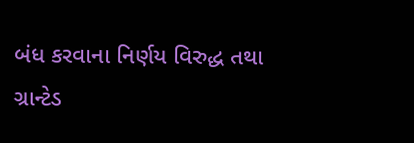બંધ કરવાના નિર્ણય વિરુદ્ધ તથા ગ્રાન્ટેડ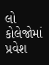લો કોલેજોમાં પ્રવેશ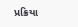પ્રક્રિયા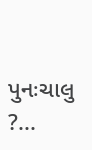પુનઃચાલુ ?...